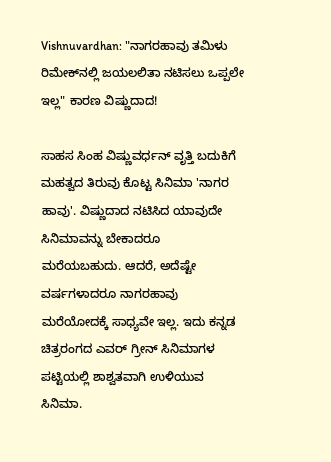Vishnuvardhan: "ನಾಗರಹಾವು ತಮಿಳು ರಿಮೇಕ್‌ನಲ್ಲಿ ಜಯಲಲಿತಾ ನಟಿಸಲು ಒಪ್ಪಲೇ ಇಲ್ಲ" ಕಾರಣ ವಿಷ್ಣುದಾದ!

ಸಾಹಸ ಸಿಂಹ ವಿಷ್ಣುವರ್ಧನ್ ವೃತ್ತಿ ಬದುಕಿಗೆ ಮಹತ್ವದ ತಿರುವು ಕೊಟ್ಟ ಸಿನಿಮಾ 'ನಾಗರ ಹಾವು'. ವಿಷ್ಣುದಾದ ನಟಿಸಿದ ಯಾವುದೇ ಸಿನಿಮಾವನ್ನು ಬೇಕಾದರೂ ಮರೆಯಬಹುದು. ಆದರೆ, ಅದೆಷ್ಟೇ ವರ್ಷಗಳಾದರೂ ನಾಗರಹಾವು ಮರೆಯೋದಕ್ಕೆ ಸಾಧ್ಯವೇ ಇಲ್ಲ. ಇದು ಕನ್ನಡ ಚಿತ್ರರಂಗದ ಎವರ್ ಗ್ರೀನ್ ಸಿನಿಮಾಗಳ ಪಟ್ಟಿಯಲ್ಲಿ ಶಾಶ್ವತವಾಗಿ ಉಳಿಯುವ ಸಿನಿಮಾ.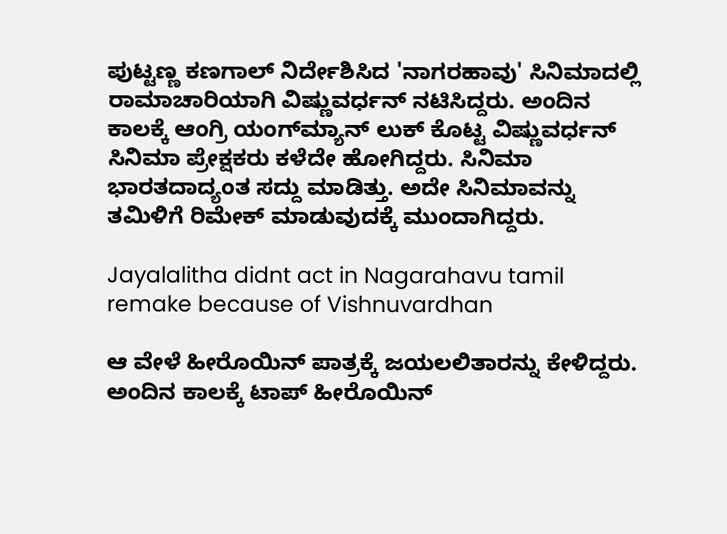ಪುಟ್ಟಣ್ಣ ಕಣಗಾಲ್ ನಿರ್ದೇಶಿಸಿದ 'ನಾಗರಹಾವು' ಸಿನಿಮಾದಲ್ಲಿ ರಾಮಾಚಾರಿಯಾಗಿ ವಿಷ್ಣುವರ್ಧನ್ ನಟಿಸಿದ್ದರು. ಅಂದಿನ ಕಾಲಕ್ಕೆ ಆಂಗ್ರಿ ಯಂಗ್‌ಮ್ಯಾನ್ ಲುಕ್ ಕೊಟ್ಟ ವಿಷ್ಣುವರ್ಧನ್ ಸಿನಿಮಾ ಪ್ರೇಕ್ಷಕರು ಕಳೆದೇ ಹೋಗಿದ್ದರು. ಸಿನಿಮಾ ಭಾರತದಾದ್ಯಂತ ಸದ್ದು ಮಾಡಿತ್ತು. ಅದೇ ಸಿನಿಮಾವನ್ನು ತಮಿಳಿಗೆ ರಿಮೇಕ್ ಮಾಡುವುದಕ್ಕೆ ಮುಂದಾಗಿದ್ದರು.

Jayalalitha didnt act in Nagarahavu tamil remake because of Vishnuvardhan

ಆ ವೇಳೆ ಹೀರೊಯಿನ್ ಪಾತ್ರಕ್ಕೆ ಜಯಲಲಿತಾರನ್ನು ಕೇಳಿದ್ದರು. ಅಂದಿನ ಕಾಲಕ್ಕೆ ಟಾಪ್ ಹೀರೊಯಿನ್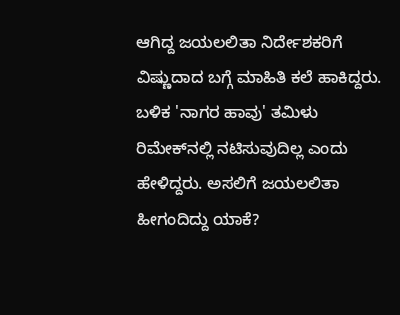ಆಗಿದ್ದ ಜಯಲಲಿತಾ ನಿರ್ದೇಶಕರಿಗೆ ವಿಷ್ಣುದಾದ ಬಗ್ಗೆ ಮಾಹಿತಿ ಕಲೆ ಹಾಕಿದ್ದರು. ಬಳಿಕ 'ನಾಗರ ಹಾವು' ತಮಿಳು ರಿಮೇಕ್‌ನಲ್ಲಿ ನಟಿಸುವುದಿಲ್ಲ ಎಂದು ಹೇಳಿದ್ದರು. ಅಸಲಿಗೆ ಜಯಲಲಿತಾ ಹೀಗಂದಿದ್ದು ಯಾಕೆ?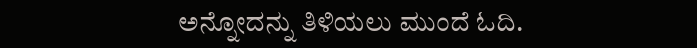ಅನ್ನೋದನ್ನು ತಿಳಿಯಲು ಮುಂದೆ ಓದಿ.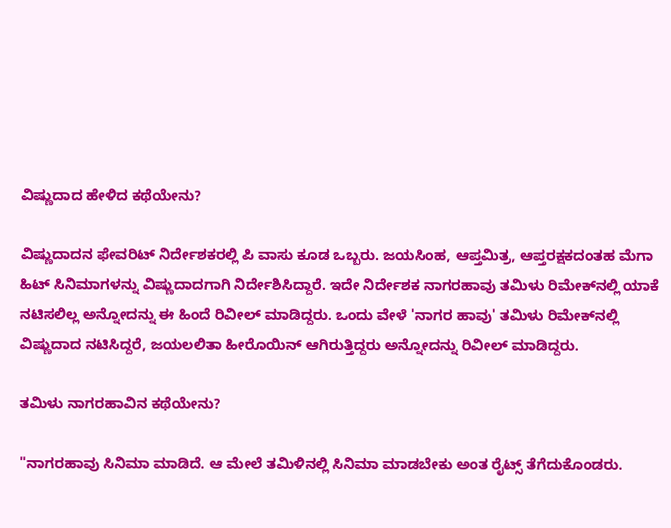ವಿಷ್ಣುದಾದ ಹೇಳಿದ ಕಥೆಯೇನು?

ವಿಷ್ಣುದಾದನ ಫೇವರಿಟ್ ನಿರ್ದೇಶಕರಲ್ಲಿ ಪಿ ವಾಸು ಕೂಡ ಒಬ್ಬರು. ಜಯಸಿಂಹ, ಆಪ್ತಮಿತ್ರ, ಆಪ್ತರಕ್ಷಕದಂತಹ ಮೆಗಾ ಹಿಟ್ ಸಿನಿಮಾಗಳನ್ನು ವಿಷ್ಣುದಾದಗಾಗಿ ನಿರ್ದೇಶಿಸಿದ್ದಾರೆ. ಇದೇ ನಿರ್ದೇಶಕ ನಾಗರಹಾವು ತಮಿಳು ರಿಮೇಕ್‌ನಲ್ಲಿ ಯಾಕೆ ನಟಿಸಲಿಲ್ಲ ಅನ್ನೋದನ್ನು ಈ ಹಿಂದೆ ರಿವೀಲ್ ಮಾಡಿದ್ದರು. ಒಂದು ವೇಳೆ 'ನಾಗರ ಹಾವು' ತಮಿಳು ರಿಮೇಕ್‌ನಲ್ಲಿ ವಿಷ್ಣುದಾದ ನಟಿಸಿದ್ದರೆ, ಜಯಲಲಿತಾ ಹೀರೊಯಿನ್ ಆಗಿರುತ್ತಿದ್ದರು ಅನ್ನೋದನ್ನು ರಿವೀಲ್ ಮಾಡಿದ್ದರು.

ತಮಿಳು ನಾಗರಹಾವಿನ ಕಥೆಯೇನು?

"ನಾಗರಹಾವು ಸಿನಿಮಾ ಮಾಡಿದೆ. ಆ ಮೇಲೆ ತಮಿಳಿನಲ್ಲಿ ಸಿನಿಮಾ ಮಾಡಬೇಕು ಅಂತ ರೈಟ್ಸ್ ತೆಗೆದುಕೊಂಡರು.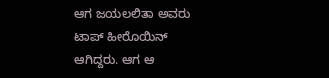ಆಗ ಜಯಲಲಿತಾ ಅವರು ಟಾಪ್ ಹೀರೊಯಿನ್ ಆಗಿದ್ದರು. ಆಗ ಆ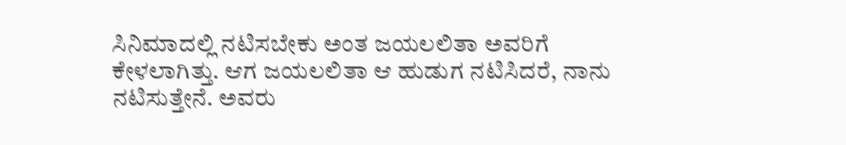ಸಿನಿಮಾದಲ್ಲಿ ನಟಿಸಬೇಕು ಅಂತ ಜಯಲಲಿತಾ ಅವರಿಗೆ ಕೇಳಲಾಗಿತ್ತು. ಆಗ ಜಯಲಲಿತಾ ಆ ಹುಡುಗ ನಟಿಸಿದರೆ, ನಾನು ನಟಿಸುತ್ತೇನೆ. ಅವರು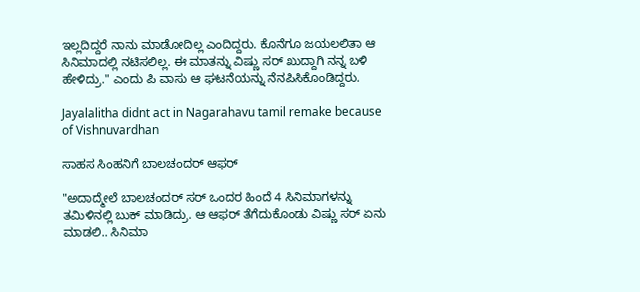ಇಲ್ಲದಿದ್ದರೆ ನಾನು ಮಾಡೋದಿಲ್ಲ ಎಂದಿದ್ದರು. ಕೊನೆಗೂ ಜಯಲಲಿತಾ ಆ ಸಿನಿಮಾದಲ್ಲಿ ನಟಿಸಲಿಲ್ಲ. ಈ ಮಾತನ್ನು ವಿಷ್ಣು ಸರ್ ಖುದ್ದಾಗಿ ನನ್ನ ಬಳಿ ಹೇಳಿದ್ರು." ಎಂದು ಪಿ ವಾಸು ಆ ಘಟನೆಯನ್ನು ನೆನಪಿಸಿಕೊಂಡಿದ್ದರು.

Jayalalitha didnt act in Nagarahavu tamil remake because of Vishnuvardhan

ಸಾಹಸ ಸಿಂಹನಿಗೆ ಬಾಲಚಂದರ್ ಆಫರ್

"ಅದಾದ್ಮೇಲೆ ಬಾಲಚಂದರ್ ಸರ್ ಒಂದರ ಹಿಂದೆ 4 ಸಿನಿಮಾಗಳನ್ನು ತಮಿಳಿನಲ್ಲಿ ಬುಕ್ ಮಾಡಿದ್ರು. ಆ ಆಫರ್ ತೆಗೆದುಕೊಂಡು ವಿಷ್ಣು ಸರ್ ಏನು ಮಾಡಲಿ.. ಸಿನಿಮಾ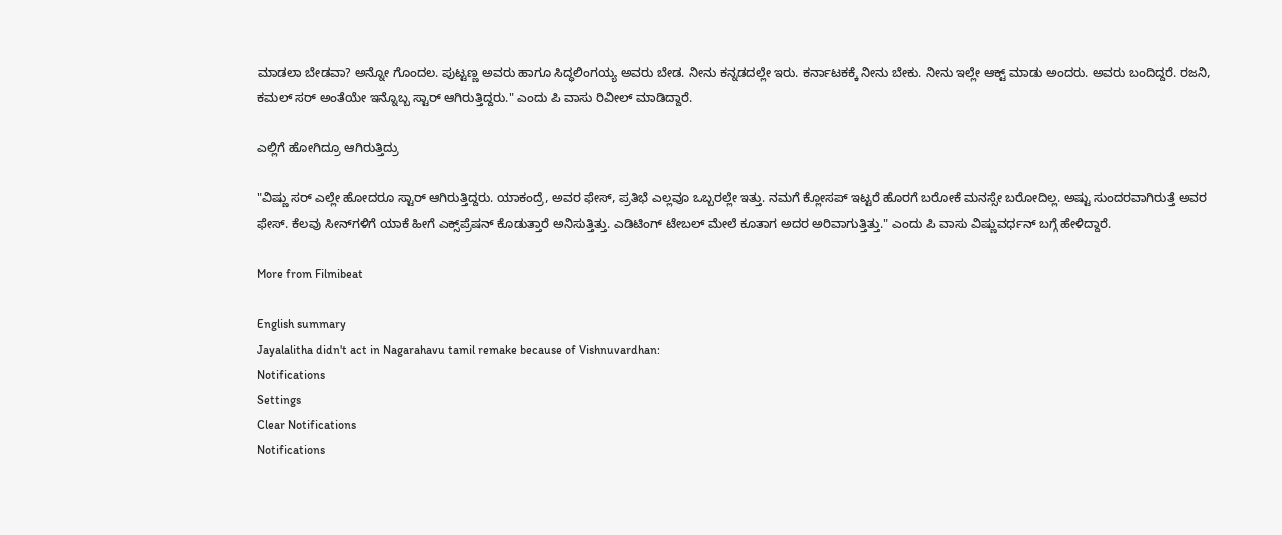ಮಾಡಲಾ ಬೇಡವಾ? ಅನ್ನೋ ಗೊಂದಲ. ಪುಟ್ಟಣ್ಣ ಅವರು ಹಾಗೂ ಸಿದ್ಧಲಿಂಗಯ್ಯ ಅವರು ಬೇಡ. ನೀನು ಕನ್ನಡದಲ್ಲೇ ಇರು. ಕರ್ನಾಟಕಕ್ಕೆ ನೀನು ಬೇಕು. ನೀನು ಇಲ್ಲೇ ಆಕ್ಟ್ ಮಾಡು ಅಂದರು. ಅವರು ಬಂದಿದ್ದರೆ. ರಜನಿ, ಕಮಲ್ ಸರ್ ಅಂತೆಯೇ ಇನ್ನೊಬ್ಬ ಸ್ಟಾರ್ ಆಗಿರುತ್ತಿದ್ದರು." ಎಂದು ಪಿ ವಾಸು ರಿವೀಲ್ ಮಾಡಿದ್ದಾರೆ.

ಎಲ್ಲಿಗೆ ಹೋಗಿದ್ರೂ ಆಗಿರುತ್ತಿದ್ರು

"ವಿಷ್ಣು ಸರ್ ಎಲ್ಲೇ ಹೋದರೂ ಸ್ಟಾರ್ ಆಗಿರುತ್ತಿದ್ದರು. ಯಾಕಂದ್ರೆ, ಅವರ ಫೇಸ್, ಪ್ರತಿಭೆ ಎಲ್ಲವೂ ಒಬ್ಬರಲ್ಲೇ ಇತ್ತು. ನಮಗೆ ಕ್ಲೋಸಪ್ ಇಟ್ಟರೆ ಹೊರಗೆ ಬರೋಕೆ ಮನಸ್ಸೇ ಬರೋದಿಲ್ಲ. ಅಷ್ಟು ಸುಂದರವಾಗಿರುತ್ತೆ ಅವರ ಫೇಸ್. ಕೆಲವು ಸೀನ್‌ಗಳಿಗೆ ಯಾಕೆ ಹೀಗೆ ಎಕ್ಸ್‌ಪ್ರೆಷನ್ ಕೊಡುತ್ತಾರೆ ಅನಿಸುತ್ತಿತ್ತು. ಎಡಿಟಿಂಗ್ ಟೇಬಲ್ ಮೇಲೆ ಕೂತಾಗ ಅದರ ಅರಿವಾಗುತ್ತಿತ್ತು." ಎಂದು ಪಿ ವಾಸು ವಿಷ್ಣುವರ್ಧನ್ ಬಗ್ಗೆ ಹೇಳಿದ್ದಾರೆ.

More from Filmibeat

English summary
Jayalalitha didn't act in Nagarahavu tamil remake because of Vishnuvardhan:
Notifications
Settings
Clear Notifications
Notifications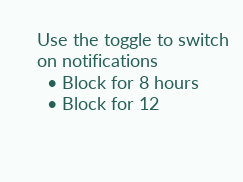Use the toggle to switch on notifications
  • Block for 8 hours
  • Block for 12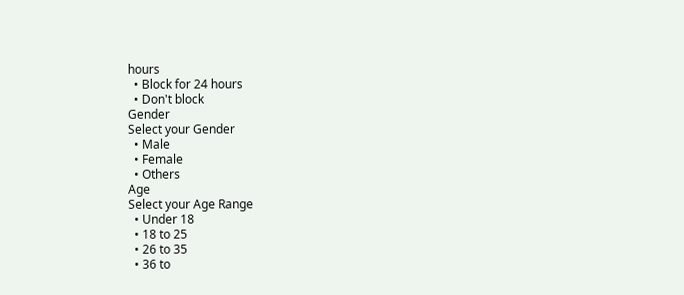hours
  • Block for 24 hours
  • Don't block
Gender
Select your Gender
  • Male
  • Female
  • Others
Age
Select your Age Range
  • Under 18
  • 18 to 25
  • 26 to 35
  • 36 to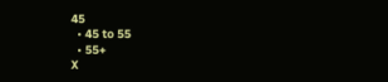45
  • 45 to 55
  • 55+
X